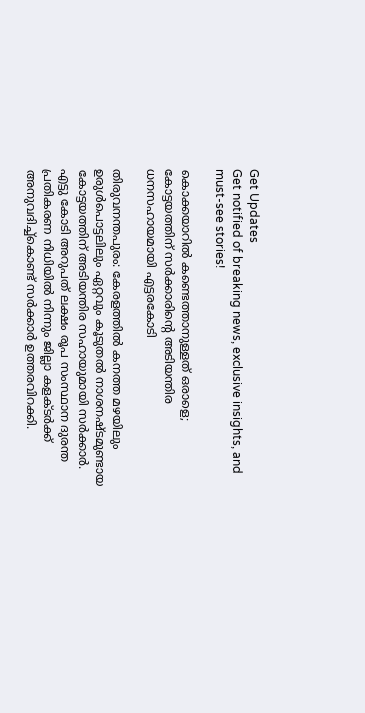Get Updates
Get notified of breaking news, exclusive insights, and must-see stories!

കൊക്കയാറില്‍ കണ്ടെത്താനുള്ളത് ഒരാളെ; കോട്ടയത്തിന് സര്‍ക്കാരിന്റെ അടിയന്തിര ധനസഹായമായി എട്ടരകോടി

തിരുവനന്തപുരം: കേരളത്തില്‍ കനത്ത മഴയിലും ഉരുള്‍പൊട്ടലിലും ഏറ്റവും കൂടുതല്‍ നാശനഷ്ടമുണ്ടായ കോട്ടയത്തിന് അടിയന്തിര സഹായുമായി സര്‍ക്കാര്‍. എട്ടു കോടി അറുപത് ലക്ഷം രൂപ സംസ്ഥാന ദുരന്ത പ്രതികരണ നിധിയില്‍ നിന്നും ജില്ലാ കളക്ടര്‍ക്ക് അനുവദിച്ച്‌കൊണ്ട് സര്‍ക്കാര്‍ ഉത്തരവിറക്കി.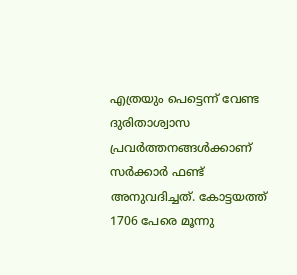എത്രയും പെട്ടെന്ന് വേണ്ട ദുരിതാശ്വാസ പ്രവര്‍ത്തനങ്ങള്‍ക്കാണ് സര്‍ക്കാര്‍ ഫണ്ട് അനുവദിച്ചത്. കോട്ടയത്ത് 1706 പേരെ മൂന്നു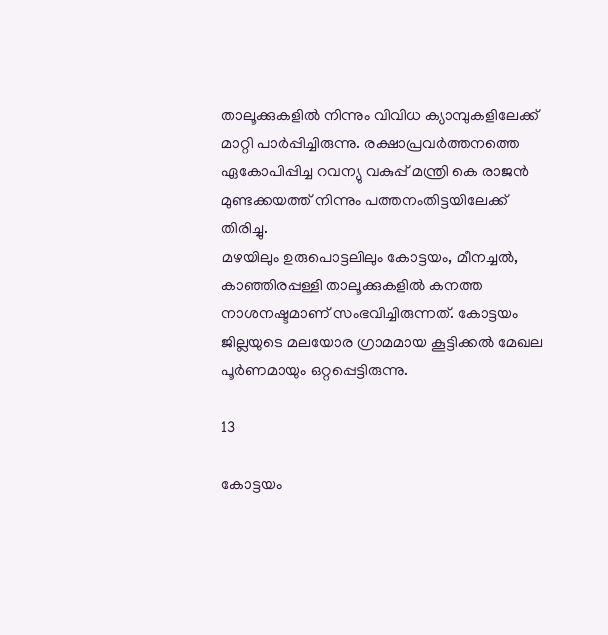താലൂക്കുകളില്‍ നിന്നും വിവിധ ക്യാമ്പുകളിലേക്ക് മാറ്റി പാര്‍പ്പിച്ചിരുന്നു. രക്ഷാപ്രവര്‍ത്തനത്തെ ഏകോപിപ്പിച്ച റവന്യു വകുപ്പ് മന്ത്രി കെ രാജന്‍ മുണ്ടക്കയത്ത് നിന്നും പത്തനംതിട്ടയിലേക്ക് തിരിച്ചു.
മഴയിലും ഉരുപൊട്ടലിലും കോട്ടയം, മീനച്ചല്‍, കാഞ്ഞിരപ്പള്ളി താലൂക്കുകളില്‍ കനത്ത നാശനഷ്ടമാണ് സംഭവിച്ചിരുന്നത്. കോട്ടയം ജില്ലയുടെ മലയോര ഗ്രാമമായ കൂട്ടിക്കല്‍ മേഖല പൂര്‍ണമായും ഒറ്റപ്പെട്ടിരുന്നു.

13

കോട്ടയം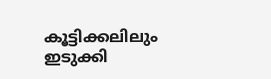കൂട്ടിക്കലിലും ഇടുക്കി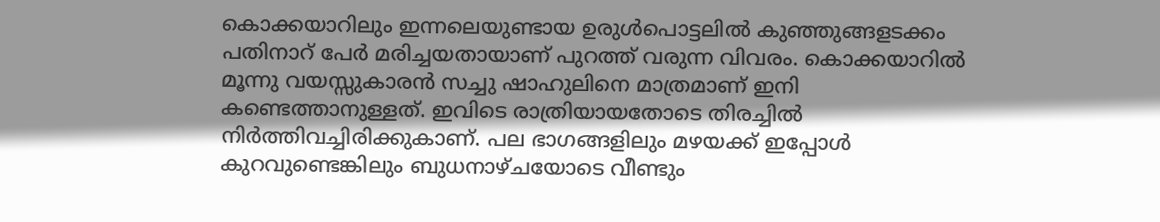കൊക്കയാറിലും ഇന്നലെയുണ്ടായ ഉരുള്‍പൊട്ടലില്‍ കുഞ്ഞുങ്ങളടക്കം പതിനാറ് പേര്‍ മരിച്ചയതായാണ് പുറത്ത് വരുന്ന വിവരം. കൊക്കയാറില്‍ മൂന്നു വയസ്സുകാരന്‍ സച്ചു ഷാഹുലിനെ മാത്രമാണ് ഇനി കണ്ടെത്താനുള്ളത്. ഇവിടെ രാത്രിയായതോടെ തിരച്ചില്‍ നിര്‍ത്തിവച്ചിരിക്കുകാണ്. പല ഭാഗങ്ങളിലും മഴയക്ക് ഇപ്പോള്‍ കുറവുണ്ടെങ്കിലും ബുധനാഴ്ചയോടെ വീണ്ടും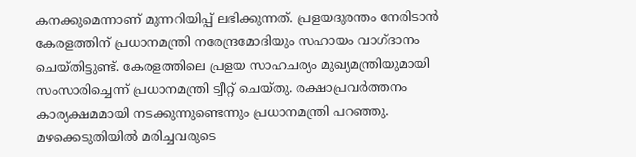കനക്കുമെന്നാണ് മുന്നറിയിപ്പ് ലഭിക്കുന്നത്. പ്രളയദുരന്തം നേരിടാന്‍ കേരളത്തിന് പ്രധാനമന്ത്രി നരേന്ദ്രമോദിയും സഹായം വാഗ്ദാനം ചെയ്തിട്ടുണ്ട്. കേരളത്തിലെ പ്രളയ സാഹചര്യം മുഖ്യമന്ത്രിയുമായി സംസാരിച്ചെന്ന് പ്രധാനമന്ത്രി ട്വീറ്റ് ചെയ്തു. രക്ഷാപ്രവര്‍ത്തനം കാര്യക്ഷമമായി നടക്കുന്നുണ്ടെന്നും പ്രധാനമന്ത്രി പറഞ്ഞു. മഴക്കെടുതിയില്‍ മരിച്ചവരുടെ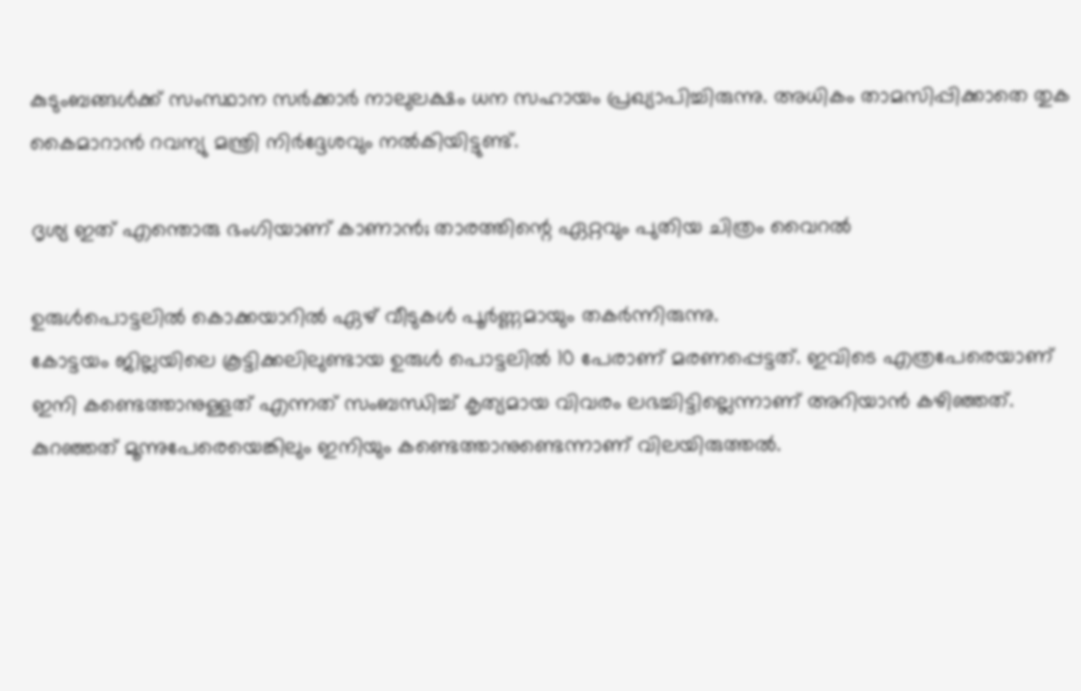കുടുംബങ്ങള്‍ക്ക് സംസ്ഥാന സര്‍ക്കാര്‍ നാലുലക്ഷം ധന സഹായം പ്രഖ്യാപിച്ചിരുന്നു. അധികം താമസിപ്പിക്കാതെ തുക കൈമാറാന്‍ റവന്യു മന്ത്രി നിര്‍ദ്ദേശവും നല്‍കിയിട്ടുണ്ട്.

ദൃശ്യ ഇത് എന്തൊരു ഭംഗിയാണ് കാണാന്‍; താരത്തിന്റെ ഏറ്റവും പുതിയ ചിത്രം വൈറല്‍

ഉരുള്‍പൊട്ടലില്‍ കൊക്കയാറില്‍ ഏഴ് വീടുകള്‍ പൂര്‍ണ്ണമായും തകര്‍ന്നിരുന്നു.
കോട്ടയം ജില്ലയിലെ കൂട്ടിക്കലിലുണ്ടായ ഉരുള്‍ പൊട്ടലില്‍ 10 പേരാണ് മരണപ്പെട്ടത്. ഇവിടെ എത്രപേരെയാണ് ഇനി കണ്ടെത്താനുള്ളത് എന്നത് സംബന്ധിച്ച് കൃത്യമായ വിവരം ലഭച്ചിട്ടില്ലെന്നാണ് അറിയാന്‍ കഴിഞ്ഞത്. കുറഞ്ഞത് മൂന്നുപേരെയെങ്കിലും ഇനിയും കണ്ടെത്താനുണ്ടെന്നാണ് വിലയിരുത്തല്‍.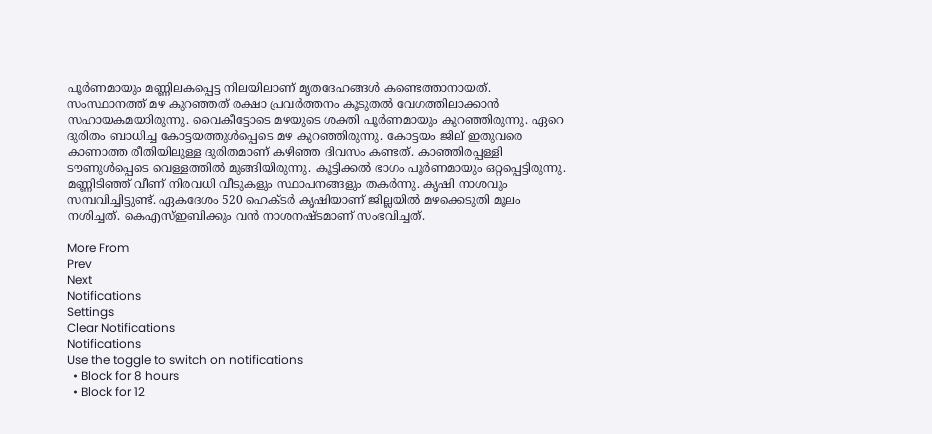പൂര്‍ണമായും മണ്ണിലകപ്പെട്ട നിലയിലാണ് മൃതദേഹങ്ങള്‍ കണ്ടെത്താനായത്. സംസ്ഥാനത്ത് മഴ കുറഞ്ഞത് രക്ഷാ പ്രവര്‍ത്തനം കൂടുതല്‍ വേഗത്തിലാക്കാന്‍ സഹായകമയാിരുന്നു. വൈകീട്ടോടെ മഴയുടെ ശക്തി പൂര്‍ണമായും കുറഞ്ഞിരുന്നു. ഏറെ ദുരിതം ബാധിച്ച കോട്ടയത്തുള്‍പ്പെടെ മഴ കുറഞ്ഞിരുന്നു. കോട്ടയം ജില് ഇതുവരെ കാണാത്ത രീതിയിലുള്ള ദുരിതമാണ് കഴിഞ്ഞ ദിവസം കണ്ടത്. കാഞ്ഞിരപ്പള്ളി ടൗണുള്‍പ്പെടെ വെള്ളത്തില്‍ മുങ്ങിയിരുന്നു. കൂട്ടിക്കല്‍ ഭാഗം പൂര്‍ണമായും ഒറ്റപ്പെട്ടിരുന്നു. മണ്ണിടിഞ്ഞ് വീണ് നിരവധി വീടുകളും സ്ഥാപനങ്ങളും തകര്‍ന്നു. കൃഷി നാശവും സമ്പവിച്ചിട്ടുണ്ട്. ഏകദേശം 520 ഹെക്ടര്‍ കൃഷിയാണ് ജില്ലയില്‍ മഴക്കെടുതി മൂലം നശിച്ചത്. കെഎസ്ഇബിക്കും വന്‍ നാശനഷ്ടമാണ് സംഭവിച്ചത്.

More From
Prev
Next
Notifications
Settings
Clear Notifications
Notifications
Use the toggle to switch on notifications
  • Block for 8 hours
  • Block for 12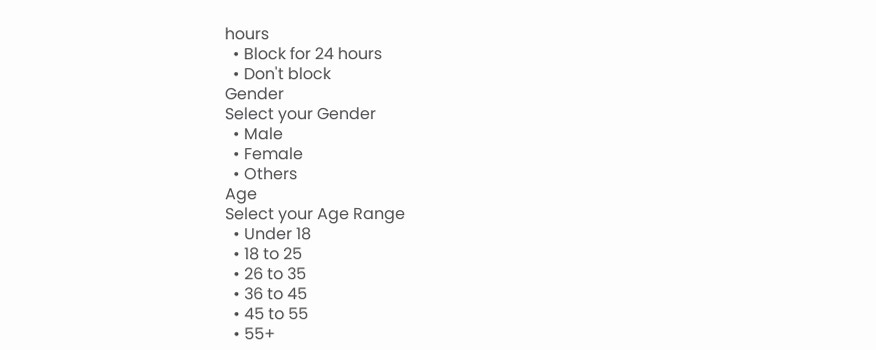hours
  • Block for 24 hours
  • Don't block
Gender
Select your Gender
  • Male
  • Female
  • Others
Age
Select your Age Range
  • Under 18
  • 18 to 25
  • 26 to 35
  • 36 to 45
  • 45 to 55
  • 55+